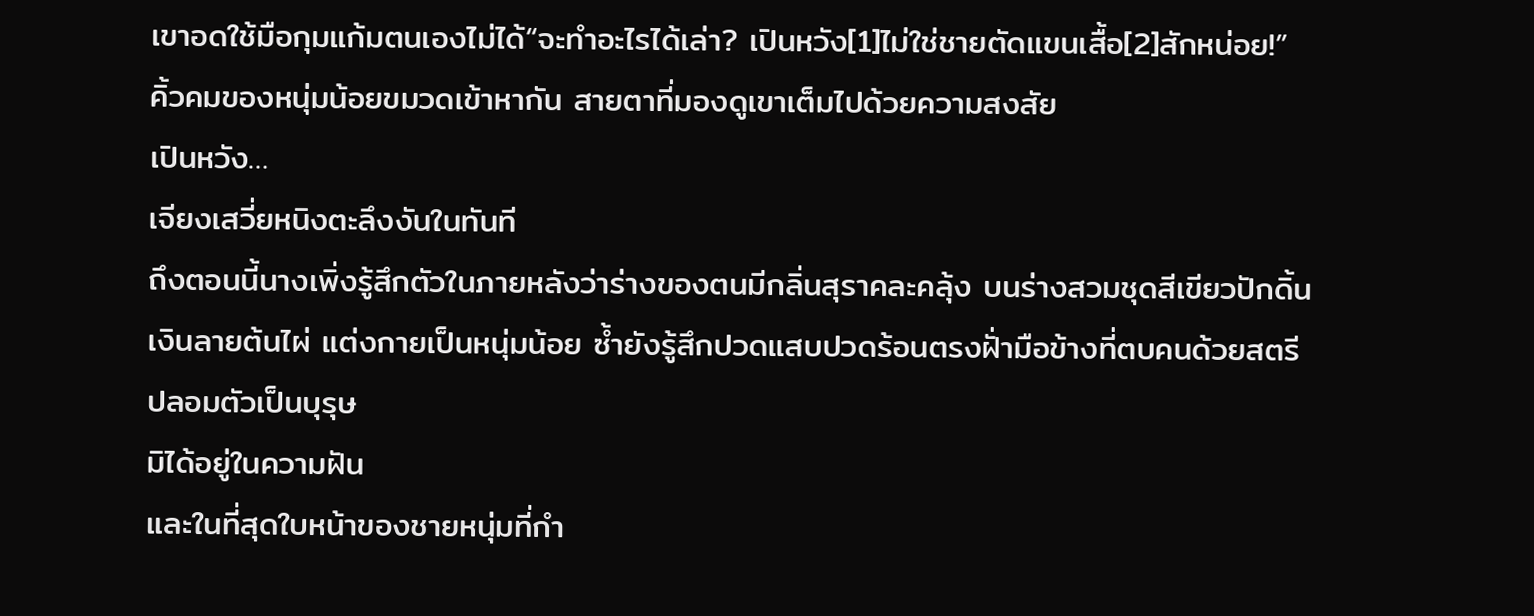เขาอดใช้มือกุมแก้มตนเองไม่ได้“จะทำอะไรได้เล่า? เปินหวัง[1]ไม่ใช่ชายตัดแขนเสื้อ[2]สักหน่อย!”
คิ้วคมของหนุ่มน้อยขมวดเข้าหากัน สายตาที่มองดูเขาเต็มไปด้วยความสงสัย
เปินหวัง…
เจียงเสวี่ยหนิงตะลึงงันในทันที
ถึงตอนนี้นางเพิ่งรู้สึกตัวในภายหลังว่าร่างของตนมีกลิ่นสุราคละคลุ้ง บนร่างสวมชุดสีเขียวปักดิ้นเงินลายต้นไผ่ แต่งกายเป็นหนุ่มน้อย ซ้ำยังรู้สึกปวดแสบปวดร้อนตรงฝั่ามือข้างที่ตบคนด้วยสตรีปลอมตัวเป็นบุรุษ
มิได้อยู่ในความฝัน
และในที่สุดใบหน้าของชายหนุ่มที่กำ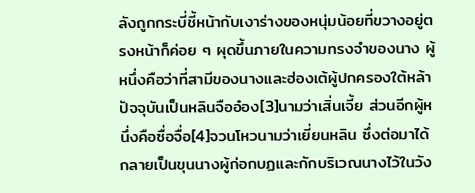ลังถูกกระบี่ชี้หน้ากับเงาร่างของหนุ่มน้อยที่ขวางอยู่ตรงหน้าก็ค่อย ๆ ผุดขึ้นภายในความทรงจำของนาง ผู้หนึ่งคือว่าที่สามีของนางและฮ่องเต้ผู้ปกครองใต้หล้า ปัจจุบันเป็นหลินจืออ๋อง[3]นามว่าเสิ่นเจี้ย ส่วนอีกผู้หนึ่งคือซื่อจื่อ[4]จวนโหวนามว่าเยี่ยนหลิน ซึ่งต่อมาได้กลายเป็นขุนนางผู้ก่อกบฏและกักบริเวณนางไว้ในวัง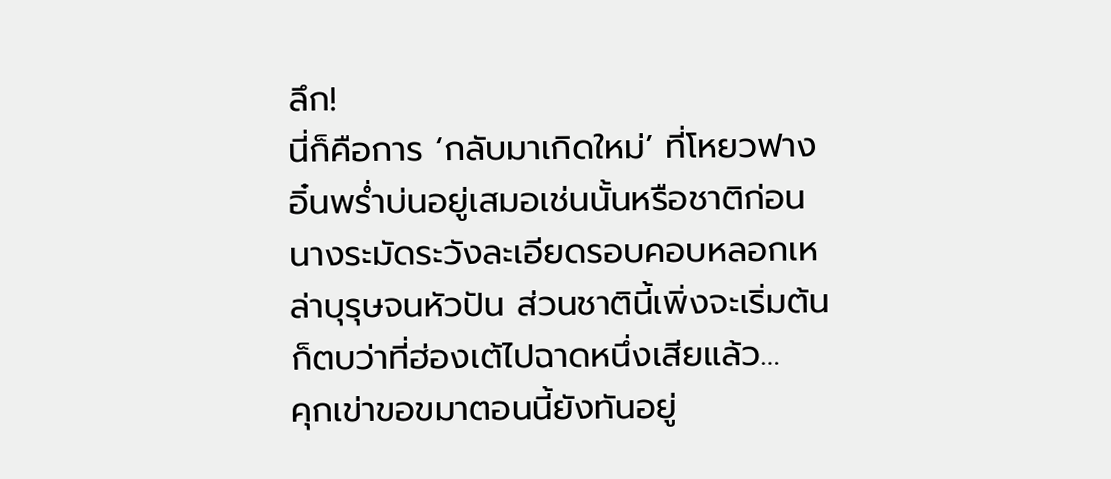ลึก!
นี่ก็คือการ ‘กลับมาเกิดใหม่’ ที่โหยวฟางอิ๋นพร่ำบ่นอยู่เสมอเช่นนั้นหรือชาติก่อนนางระมัดระวังละเอียดรอบคอบหลอกเหล่าบุรุษจนหัวปัน ส่วนชาตินี้เพิ่งจะเริ่มต้นก็ตบว่าที่ฮ่องเต้ไปฉาดหนึ่งเสียแล้ว…
คุกเข่าขอขมาตอนนี้ยังทันอยู่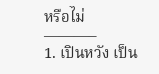หรือไม่
———–
1. เปินหวัง เป็น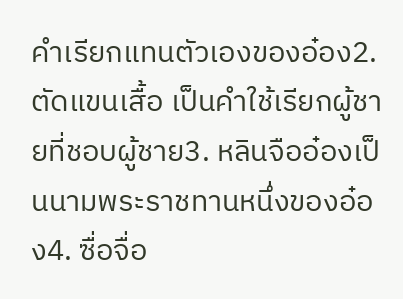คำเรียกแทนตัวเองของอ๋อง2. ตัดแขนเสื้อ เป็นคำใช้เรียกผู้ชายที่ชอบผู้ชาย3. หลินจืออ๋องเป็นนามพระราชทานหนึ่งของอ๋อง4. ซื่อจื่อ